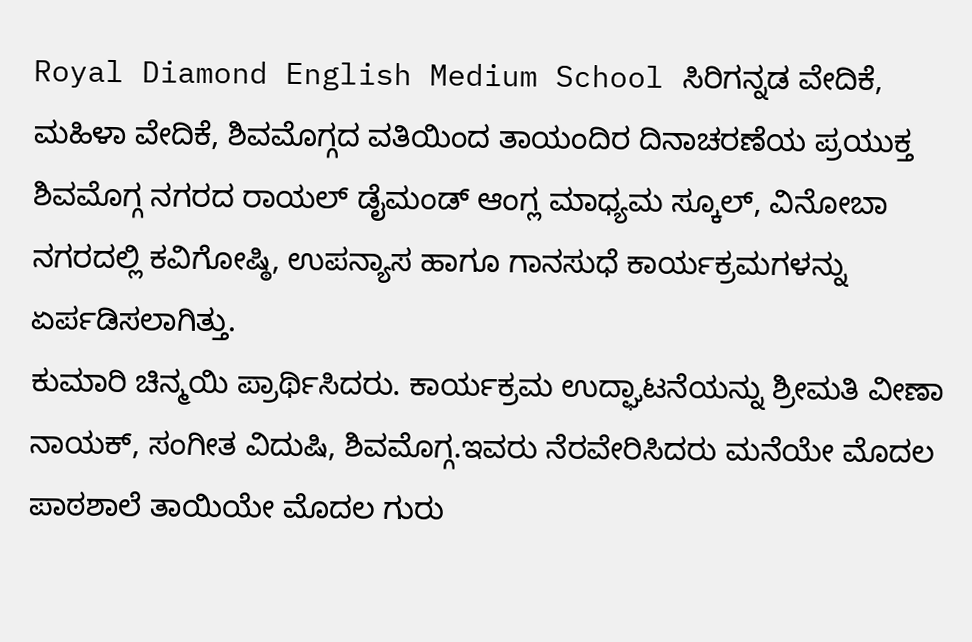Royal Diamond English Medium School ಸಿರಿಗನ್ನಡ ವೇದಿಕೆ, ಮಹಿಳಾ ವೇದಿಕೆ, ಶಿವಮೊಗ್ಗದ ವತಿಯಿಂದ ತಾಯಂದಿರ ದಿನಾಚರಣೆಯ ಪ್ರಯುಕ್ತ ಶಿವಮೊಗ್ಗ ನಗರದ ರಾಯಲ್ ಡೈಮಂಡ್ ಆಂಗ್ಲ ಮಾಧ್ಯಮ ಸ್ಕೂಲ್, ವಿನೋಬಾ ನಗರದಲ್ಲಿ ಕವಿಗೋಷ್ಠಿ, ಉಪನ್ಯಾಸ ಹಾಗೂ ಗಾನಸುಧೆ ಕಾರ್ಯಕ್ರಮಗಳನ್ನು ಏರ್ಪಡಿಸಲಾಗಿತ್ತು.
ಕುಮಾರಿ ಚಿನ್ಮಯಿ ಪ್ರಾರ್ಥಿಸಿದರು. ಕಾರ್ಯಕ್ರಮ ಉದ್ಘಾಟನೆಯನ್ನು ಶ್ರೀಮತಿ ವೀಣಾ ನಾಯಕ್, ಸಂಗೀತ ವಿದುಷಿ, ಶಿವಮೊಗ್ಗ.ಇವರು ನೆರವೇರಿಸಿದರು ಮನೆಯೇ ಮೊದಲ ಪಾಠಶಾಲೆ ತಾಯಿಯೇ ಮೊದಲ ಗುರು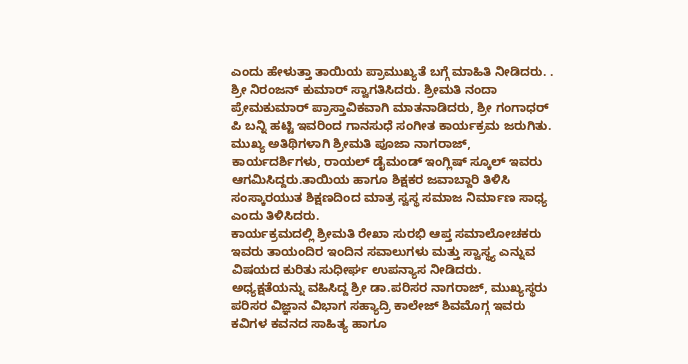ಎಂದು ಹೇಳುತ್ತಾ ತಾಯಿಯ ಪ್ರಾಮುಖ್ಯತೆ ಬಗ್ಗೆ ಮಾಹಿತಿ ನೀಡಿದರು. .
ಶ್ರೀ ನಿರಂಜನ್ ಕುಮಾರ್ ಸ್ವಾಗತಿಸಿದರು. ಶ್ರೀಮತಿ ನಂದಾ ಪ್ರೇಮಕುಮಾರ್ ಪ್ರಾಸ್ತಾವಿಕವಾಗಿ ಮಾತನಾಡಿದರು, ಶ್ರೀ ಗಂಗಾಧರ್ ಪಿ ಬನ್ನಿ ಹಟ್ಟಿ ಇವರಿಂದ ಗಾನಸುಧೆ ಸಂಗೀತ ಕಾರ್ಯಕ್ರಮ ಜರುಗಿತು.
ಮುಖ್ಯ ಅತಿಥಿಗಳಾಗಿ ಶ್ರೀಮತಿ ಪೂಜಾ ನಾಗರಾಜ್, ಕಾರ್ಯದರ್ಶಿಗಳು, ರಾಯಲ್ ಡೈಮಂಡ್ ಇಂಗ್ಲಿಷ್ ಸ್ಕೂಲ್ ಇವರು ಆಗಮಿಸಿದ್ದರು.ತಾಯಿಯ ಹಾಗೂ ಶಿಕ್ಷಕರ ಜವಾಬ್ದಾರಿ ತಿಳಿಸಿ ಸಂಸ್ಕಾರಯುತ ಶಿಕ್ಷಣದಿಂದ ಮಾತ್ರ ಸ್ವಸ್ಥ ಸಮಾಜ ನಿರ್ಮಾಣ ಸಾಧ್ಯ ಎಂದು ತಿಳಿಸಿದರು.
ಕಾರ್ಯಕ್ರಮದಲ್ಲಿ ಶ್ರೀಮತಿ ರೇಖಾ ಸುರಭಿ ಆಪ್ತ ಸಮಾಲೋಚಕರು ಇವರು ತಾಯಂದಿರ ಇಂದಿನ ಸವಾಲುಗಳು ಮತ್ತು ಸ್ವಾಸ್ಥ್ಯ ಎನ್ನುವ ವಿಷಯದ ಕುರಿತು ಸುಧೀರ್ಘ ಉಪನ್ಯಾಸ ನೀಡಿದರು.
ಅಧ್ಯಕ್ಷತೆಯನ್ನು ವಹಿಸಿದ್ದ ಶ್ರೀ ಡಾ.ಪರಿಸರ ನಾಗರಾಜ್, ಮುಖ್ಯಸ್ಥರು ಪರಿಸರ ವಿಜ್ಞಾನ ವಿಭಾಗ ಸಹ್ಯಾದ್ರಿ ಕಾಲೇಜ್ ಶಿವಮೊಗ್ಗ ಇವರು ಕವಿಗಳ ಕವನದ ಸಾಹಿತ್ಯ ಹಾಗೂ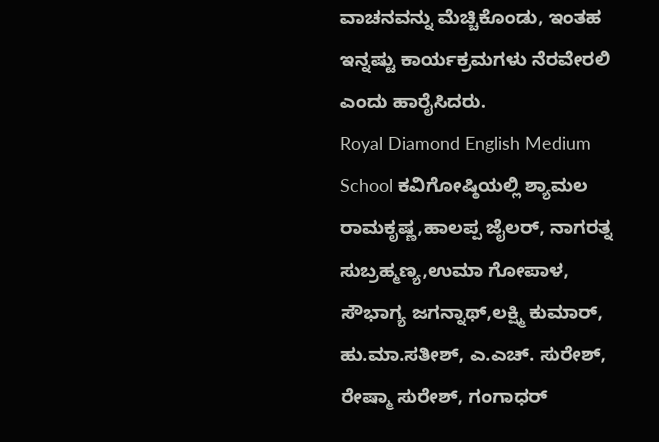ವಾಚನವನ್ನು ಮೆಚ್ಚಿಕೊಂಡು, ಇಂತಹ ಇನ್ನಷ್ಟು ಕಾರ್ಯಕ್ರಮಗಳು ನೆರವೇರಲಿ ಎಂದು ಹಾರೈಸಿದರು.
Royal Diamond English Medium School ಕವಿಗೋಷ್ಠಿಯಲ್ಲಿ ಶ್ಯಾಮಲ ರಾಮಕೃಷ್ಣ,ಹಾಲಪ್ಪ ಜೈಲರ್, ನಾಗರತ್ನ ಸುಬ್ರಹ್ಮಣ್ಯ,ಉಮಾ ಗೋಪಾಳ, ಸೌಭಾಗ್ಯ ಜಗನ್ನಾಥ್,ಲಕ್ಷ್ಮಿ ಕುಮಾರ್, ಹು.ಮಾ.ಸತೀಶ್, ಎ.ಎಚ್. ಸುರೇಶ್, ರೇಷ್ಮಾ ಸುರೇಶ್, ಗಂಗಾಧರ್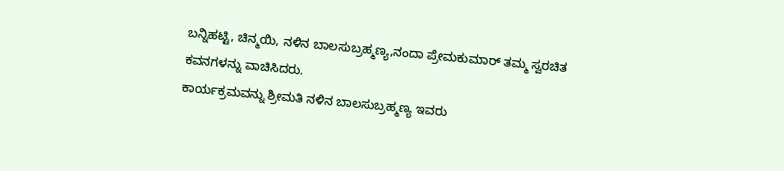ಬನ್ನಿಹಟ್ಟಿ, ಚಿನ್ಮಯಿ, ನಳಿನ ಬಾಲಸುಬ್ರಹ್ಮಣ್ಯ,ನಂದಾ ಪ್ರೇಮಕುಮಾರ್ ತಮ್ಮ ಸ್ವರಚಿತ ಕವನಗಳನ್ನು ವಾಚಿಸಿದರು.
ಕಾರ್ಯಕ್ರಮವನ್ನು ಶ್ರೀಮತಿ ನಳಿನ ಬಾಲಸುಬ್ರಹ್ಮಣ್ಯ ಇವರು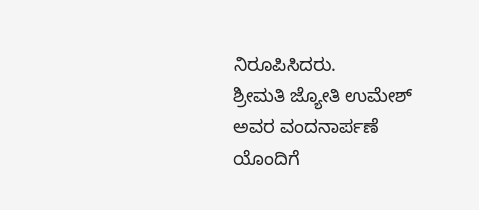ನಿರೂಪಿಸಿದರು.
ಶ್ರೀಮತಿ ಜ್ಯೋತಿ ಉಮೇಶ್ ಅವರ ವಂದನಾರ್ಪಣೆ ಯೊಂದಿಗೆ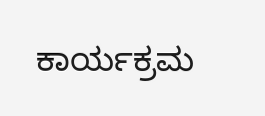ಕಾರ್ಯಕ್ರಮ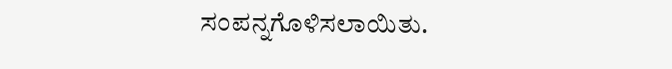ಸಂಪನ್ನಗೊಳಿಸಲಾಯಿತು.